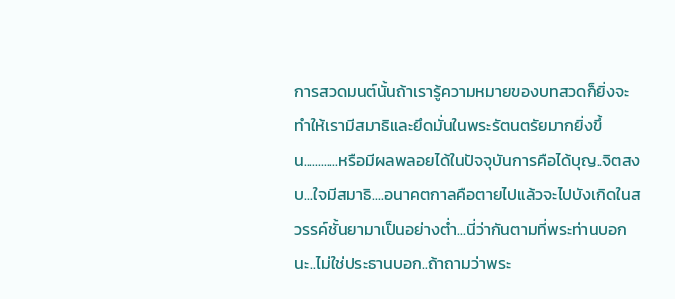การสวดมนต์นั้นถ้าเรารู้ความหมายของบทสวดก็ยิ่งจะทำให้เรามีสมาธิและยึดมั่นในพระรัตนตรัยมากยิ่งขึ้น............หรือมีผลพลอยได้ในปัจจุบันการคือได้บุญ..จิตสงบ...ใจมีสมาธิ....อนาคตกาลคือตายไปแล้วจะไปบังเกิดในสวรรค์ชั้นยามาเป็นอย่างต่ำ...นี่ว่ากันตามที่พระท่านบอกนะ..ไม่ใช่ประธานบอก..ถ้าถามว่าพระ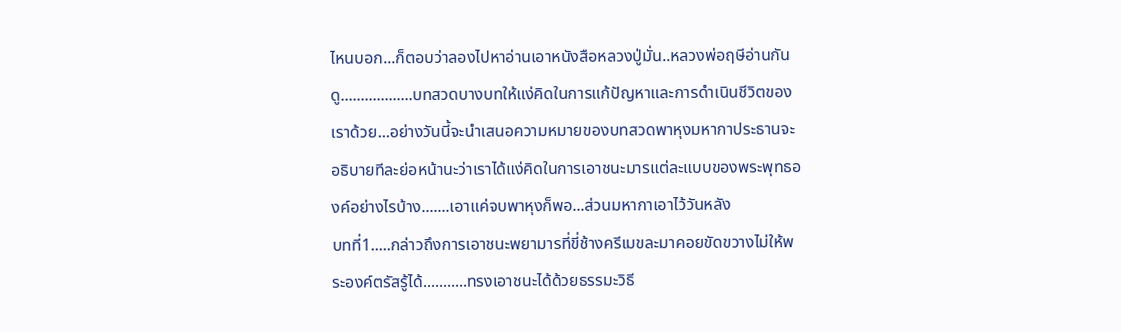ไหนบอก...ก็ตอบว่าลองไปหาอ่านเอาหนังสือหลวงปู่มั่น..หลวงพ่อฤษีอ่านกันดู..................บทสวดบางบทให้แง่คิดในการแก้ปัญหาและการดำเนินชีวิตของเราด้วย...อย่างวันนี้จะนำเสนอความหมายของบทสวดพาหุงมหากาประธานจะอธิบายทีละย่อหน้านะว่าเราได้แง่คิดในการเอาชนะมารแต่ละแบบของพระพุทธองค์อย่างไรบ้าง.......เอาแค่จบพาหุงก็พอ...ส่วนมหากาเอาไว้วันหลัง
บทที่1.....กล่าวถึงการเอาชนะพยามารที่ขี่ช้างครีเมขละมาคอยขัดขวางไม่ให้พระองค์ตรัสรู้ได้...........ทรงเอาชนะได้ด้วยธรรมะวิธี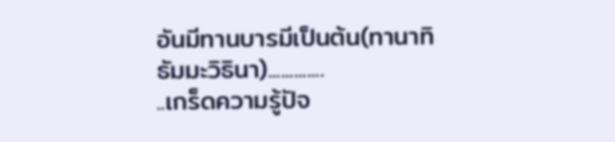อันมีทานบารมีเป็นต้น(ทานาทิธัมมะวิธินา).............
..เกร็ดความรู้ปัจ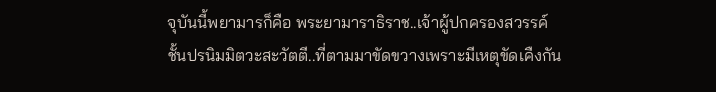จุบันนี้พยามารก็คือ พระยามาราธิราช..เจ้าผู้ปกครองสวรรค์ชั้นปรนิมมิตวะสะวัตตี..ที่ตามมาขัดขวางเพราะมีเหตุขัดเคืงกัน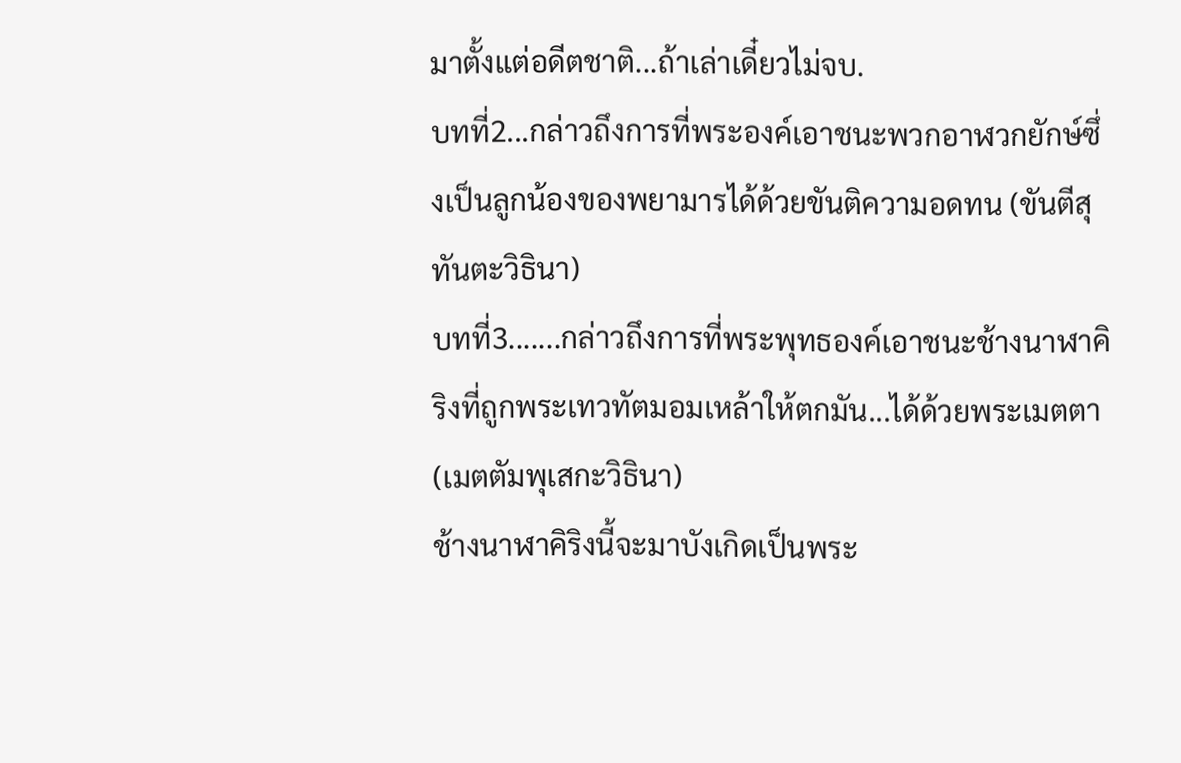มาตั้งแต่อดีตชาติ...ถ้าเล่าเดี๋ยวไม่จบ.
บทที่2...กล่าวถึงการที่พระองค์เอาชนะพวกอาฬวกยักษ์ซึ่งเป็นลูกน้องของพยามารได้ด้วยขันติความอดทน (ขันตีสุทันตะวิธินา)
บทที่3.......กล่าวถึงการที่พระพุทธองค์เอาชนะช้างนาฬาคิริงที่ถูกพระเทวทัตมอมเหล้าให้ตกมัน...ได้ด้วยพระเมตตา(เมตตัมพุเสกะวิธินา)
ช้างนาฬาคิริงนี้จะมาบังเกิดเป็นพระ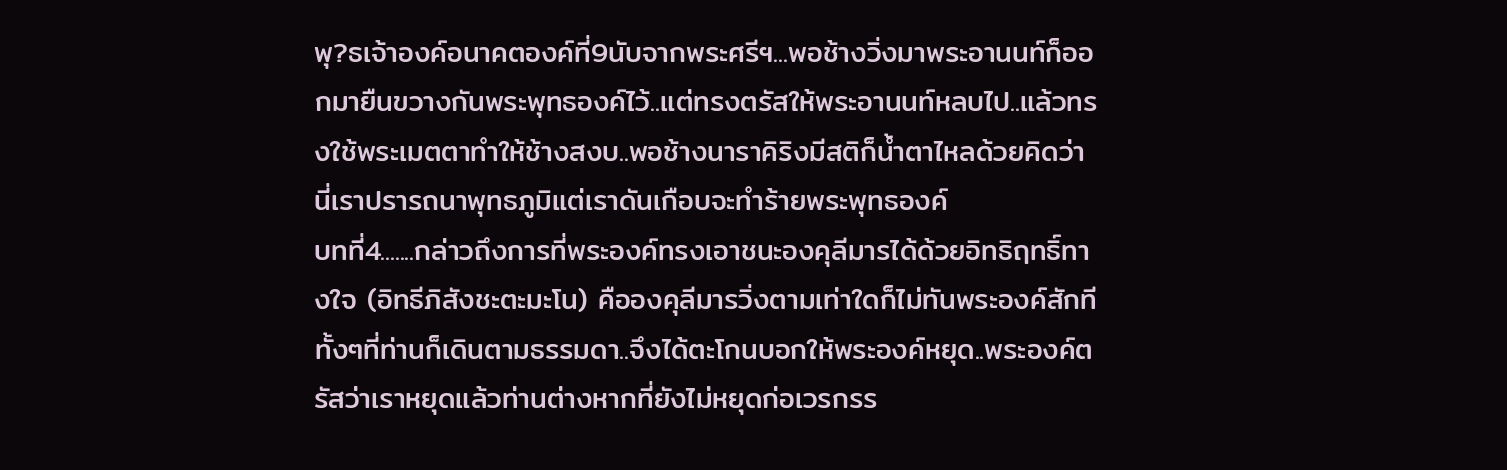พุ?ธเจ้าองค์อนาคตองค์ที่9นับจากพระศรีฯ...พอช้างวิ่งมาพระอานนท์ก็ออกมายืนขวางกันพระพุทธองค์ไว้..แต่ทรงตรัสให้พระอานนท์หลบไป..แล้วทรงใช้พระเมตตาทำให้ช้างสงบ..พอช้างนาราคิริงมีสติก็น้ำตาไหลด้วยคิดว่านี่เราปรารถนาพุทธภูมิแต่เราดันเกือบจะทำร้ายพระพุทธองค์
บทที่4.......กล่าวถึงการที่พระองค์ทรงเอาชนะองคุลีมารได้ด้วยอิทธิฤทธิ์ทางใจ (อิทธีภิสังชะตะมะโน) คือองคุลีมารวิ่งตามเท่าใดก็ไม่ทันพระองค์สักทีทั้งๆที่ท่านก็เดินตามธรรมดา..จึงได้ตะโกนบอกให้พระองค์หยุด..พระองค์ตรัสว่าเราหยุดแล้วท่านต่างหากที่ยังไม่หยุดก่อเวรกรร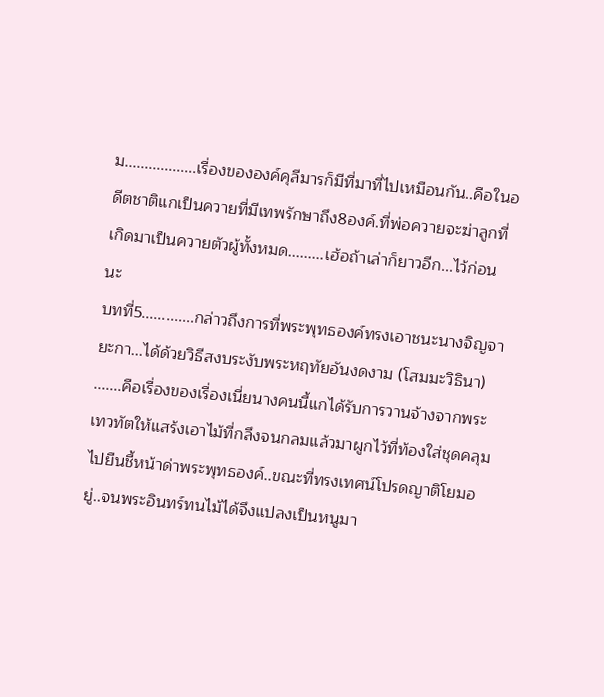ม..................เรื่องขององค์คุลีมารก็มีที่มาที่ไปเหมือนกัน..คือในอดีตชาติแกเป็นควายที่มีเทพรักษาถึง8องค์.ที่พ่อควายจะฆ่าลูกที่เกิดมาเป็นควายตัวผู้ทั้งหมด.........เฮ้อถ้าเล่าก็ยาวอีก...ไว้ก่อนนะ
บทที่5.............กล่าวถึงการที่พระพุทธองค์ทรงเอาชนะนางจิญจายะกา...ได้ด้วยวิธีสงบระงับพระหฤทัยอันงดงาม (โสมมะวิธินา) .......คือเรื่องของเรื่องเนี่ยนางคนนี้แกได้รับการวานจ้างจากพระเทวทัตให้แสร้งเอาไม้ที่กลึงจนกลมแล้วมาผูกไว้ที่ท้องใส่ชุดคลุมไปยืนชี้หน้าด่าพระพุทธองค์..ขณะที่ทรงเทศน์โปรดญาติโยมอยู่..จนพระอินทร์ทนไม้ได้จึงแปลงเป็นหนูมา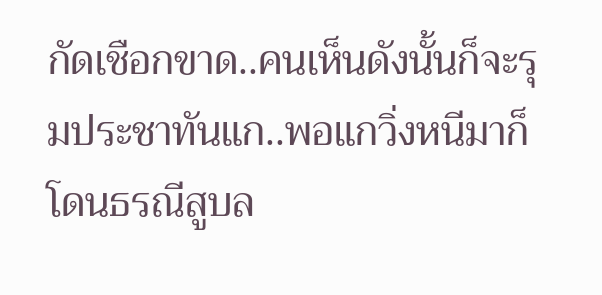กัดเชือกขาด..คนเห็นดังนั้นก็จะรุมประชาทันแก..พอแกวิ่งหนีมาก็โดนธรณีสูบล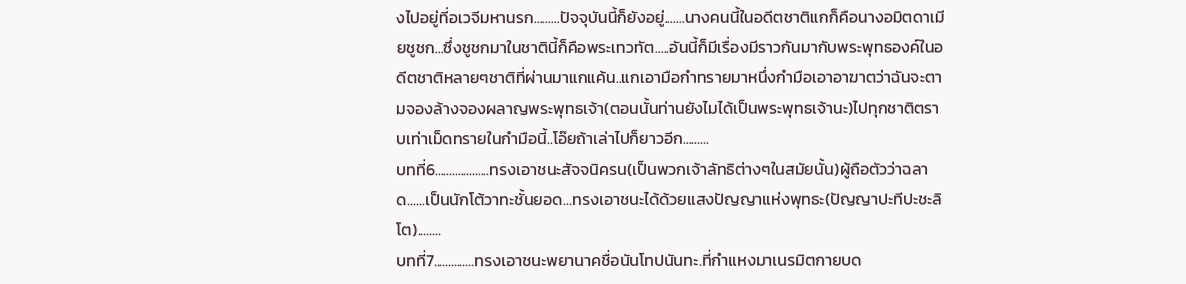งไปอยู่ที่อเวจีมหานรก.........ปัจจุบันนี้ก็ยังอยู่.......นางคนนี้ในอดีตชาติแกก็คือนางอมิตดาเมียชูชก...ซึ่งชูชกมาในชาตินี้ก็คือพระเทวทัต.....อันนี้ก็มีเรื่องมีราวกันมากับพระพุทธองค์ในอดีตชาติหลายๆชาติที่ผ่านมาแกแค้น..แกเอามือกำทรายมาหนึ่งกำมือเอาอาฆาตว่าฉันจะตามจองล้างจองผลาญพระพุทธเจ้า(ตอนนั้นท่านยังไมได้เป็นพระพุทธเจ้านะ)ไปทุกชาติตราบเท่าเม็ดทรายในกำมือนี้..โอ๊ยถ้าเล่าไปก็ยาวอีก.........
บทที่6...................ทรงเอาชนะสัจจนิครน(เป็นพวกเจ้าลัทธิต่างๆในสมัยนั้น)ผู้ถือตัวว่าฉลาด......เป็นนักโต้วาทะชั้นยอด...ทรงเอาชนะได้ด้วยแสงปัญญาแห่งพุทธะ(ปัญญาปะทีปะชะลิโต)........
บทที่7..............ทรงเอาชนะพยานาคชื่อนันโทปนันทะ.ที่กำแหงมาเนรมิตกายบด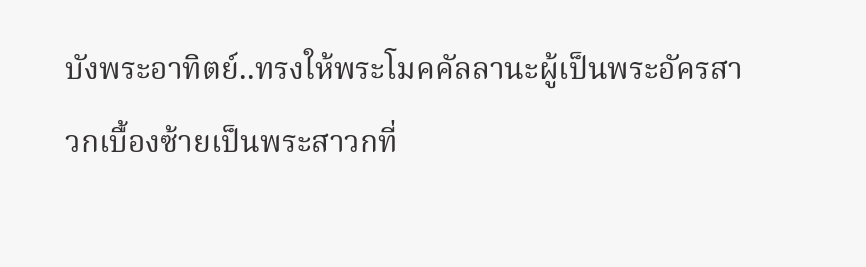บังพระอาทิตย์..ทรงให้พระโมคคัลลานะผู้เป็นพระอัครสาวกเบื้องซ้ายเป็นพระสาวกที่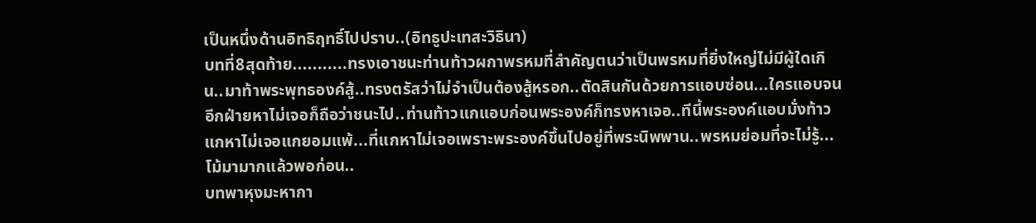เป็นหนึ่งด้านอิทธิฤทธิ์ไปปราบ..(อิทธูปะเทสะวิธินา)
บทที่8สุดท้าย...........ทรงเอาชนะท่านท้าวผกาพรหมที่สำคัญตนว่าเป็นพรหมที่ยิ่งใหญ่ไม่มีผู้ใดเกิน..มาท้าพระพุทธองค์สู้..ทรงตรัสว่าไม่จำเป็นต้องสู้หรอก..ตัดสินกันด้วยการแอบซ่อน...ใครแอบจนอีกฝ่ายหาไม่เจอก็ถือว่าชนะไป..ท่านท้าวแกแอบก่อนพระองค์ก็ทรงหาเจอ..ทีนี้พระองค์แอบมั่งท้าวแกหาไม่เจอแกยอมแพ้...ที่แกหาไม่เจอเพราะพระองค์ขึ้นไปอยู่ที่พระนิพพาน..พรหมย่อมที่จะไม่รู้...โม้มามากแล้วพอก่อน..
บทพาหุงมะหากา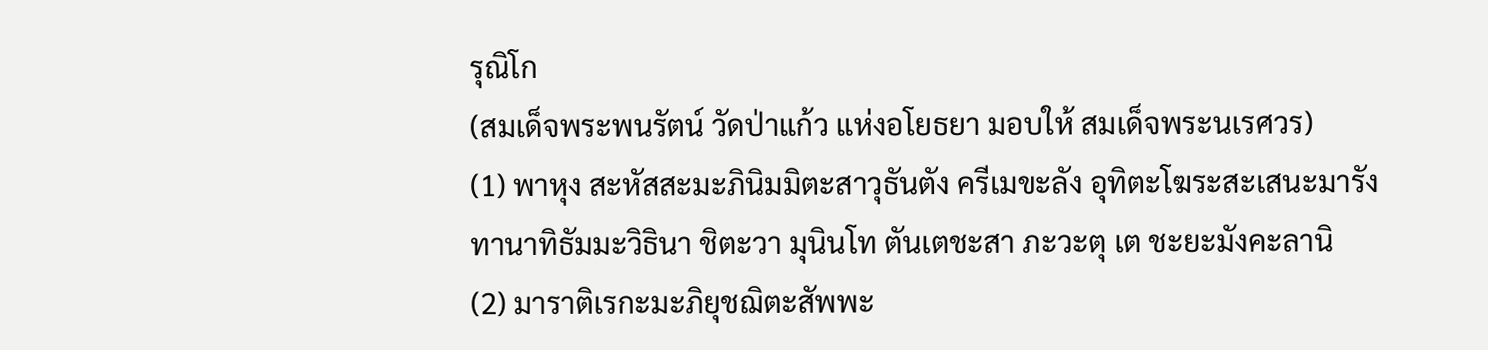รุณิโก
(สมเด็จพระพนรัตน์ วัดป่าแก้ว แห่งอโยธยา มอบให้ สมเด็จพระนเรศวร)
(1) พาหุง สะหัสสะมะภินิมมิตะสาวุธันตัง ครีเมขะลัง อุทิตะโฆระสะเสนะมารัง
ทานาทิธัมมะวิธินา ชิตะวา มุนินโท ตันเตชะสา ภะวะตุ เต ชะยะมังคะลานิ
(2) มาราติเรกะมะภิยุชฌิตะสัพพะ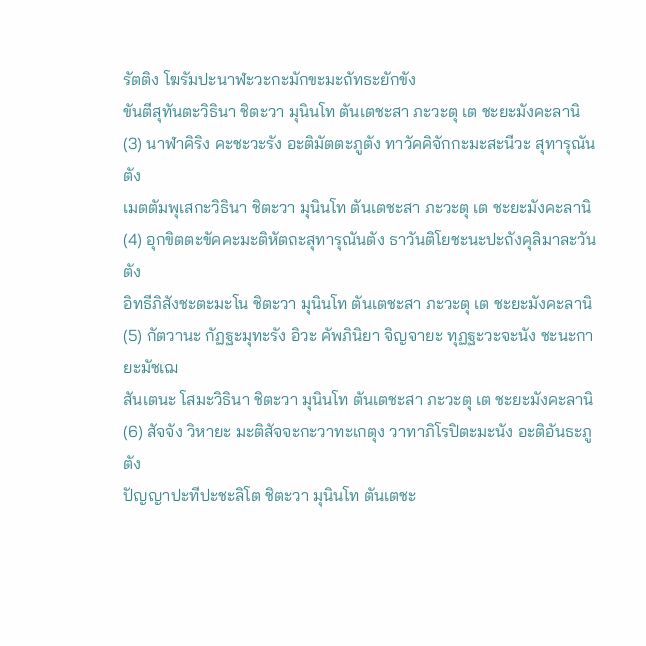รัตติง โฆรัมปะนาฬะวะกะมักขะมะถัทธะยักขัง
ขันตีสุทันตะวิธินา ชิตะวา มุนินโท ตันเตชะสา ภะวะตุ เต ชะยะมังคะลานิ
(3) นาฬาคิริง คะชะวะรัง อะติมัตตะภูตัง ทาวัคคิจักกะมะสะนีวะ สุทารุณันตัง
เมตตัมพุเสกะวิธินา ชิตะวา มุนินโท ตันเตชะสา ภะวะตุ เต ชะยะมังคะลานิ
(4) อุกขิตตะขัคคะมะติหัตถะสุทารุณันตัง ธาวันติโยชะนะปะถังคุลิมาละวันตัง
อิทธีภิสังชะตะมะโน ชิตะวา มุนินโท ตันเตชะสา ภะวะตุ เต ชะยะมังคะลานิ
(5) กัตวานะ กัฏฐะมุทะรัง อิวะ คัพภินิยา จิญจายะ ทุฏฐะวะจะนัง ชะนะกายะมัชเฌ
สันเตนะ โสมะวิธินา ชิตะวา มุนินโท ตันเตชะสา ภะวะตุ เต ชะยะมังคะลานิ
(6) สัจจัง วิหายะ มะติสัจจะกะวาทะเกตุง วาทาภิโรปิตะมะนัง อะติอันธะภูตัง
ปัญญาปะทีปะชะลิโต ชิตะวา มุนินโท ตันเตชะ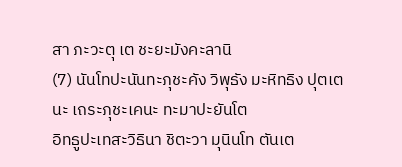สา ภะวะตุ เต ชะยะมังคะลานิ
(7) นันโทปะนันทะภุชะคัง วิพุธัง มะหิทธิง ปุตเตนะ เถระภุชะเคนะ ทะมาปะยันโต
อิทธูปะเทสะวิธินา ชิตะวา มุนินโท ตันเต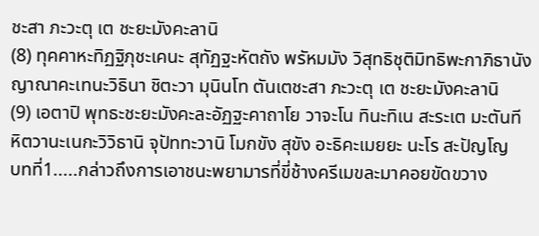ชะสา ภะวะตุ เต ชะยะมังคะลานิ
(8) ทุคคาหะทิฏฐิภุชะเคนะ สุทัฏฐะหัตถัง พรัหมมัง วิสุทธิชุติมิทธิพะกาภิธานัง
ญาณาคะเทนะวิธินา ชิตะวา มุนินโท ตันเตชะสา ภะวะตุ เต ชะยะมังคะลานิ
(9) เอตาปิ พุทธะชะยะมังคะละอัฏฐะคาถาโย วาจะโน ทินะทิเน สะระเต มะตันที
หิตวานะเนกะวิวิธานิ จุปัททะวานิ โมกขัง สุขัง อะธิคะเมยยะ นะโร สะปัญโญ
บทที่1.....กล่าวถึงการเอาชนะพยามารที่ขี่ช้างครีเมขละมาคอยขัดขวาง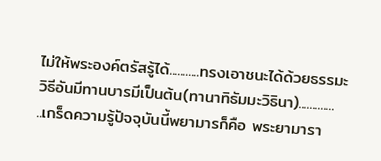ไม่ให้พระองค์ตรัสรู้ได้...........ทรงเอาชนะได้ด้วยธรรมะวิธีอันมีทานบารมีเป็นต้น(ทานาทิธัมมะวิธินา).............
..เกร็ดความรู้ปัจจุบันนี้พยามารก็คือ พระยามารา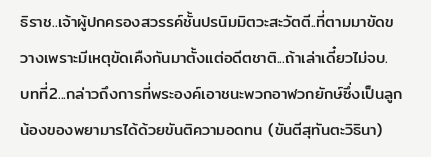ธิราช..เจ้าผู้ปกครองสวรรค์ชั้นปรนิมมิตวะสะวัตตี..ที่ตามมาขัดขวางเพราะมีเหตุขัดเคืงกันมาตั้งแต่อดีตชาติ...ถ้าเล่าเดี๋ยวไม่จบ.
บทที่2...กล่าวถึงการที่พระองค์เอาชนะพวกอาฬวกยักษ์ซึ่งเป็นลูกน้องของพยามารได้ด้วยขันติความอดทน (ขันตีสุทันตะวิธินา)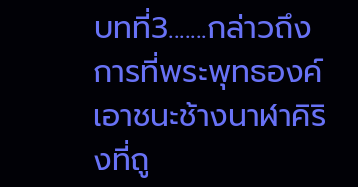บทที่3.......กล่าวถึงการที่พระพุทธองค์เอาชนะช้างนาฬาคิริงที่ถู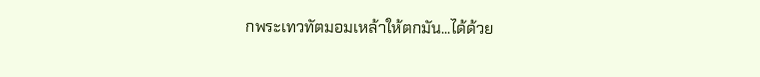กพระเทวทัตมอมเหล้าให้ตกมัน...ได้ด้วย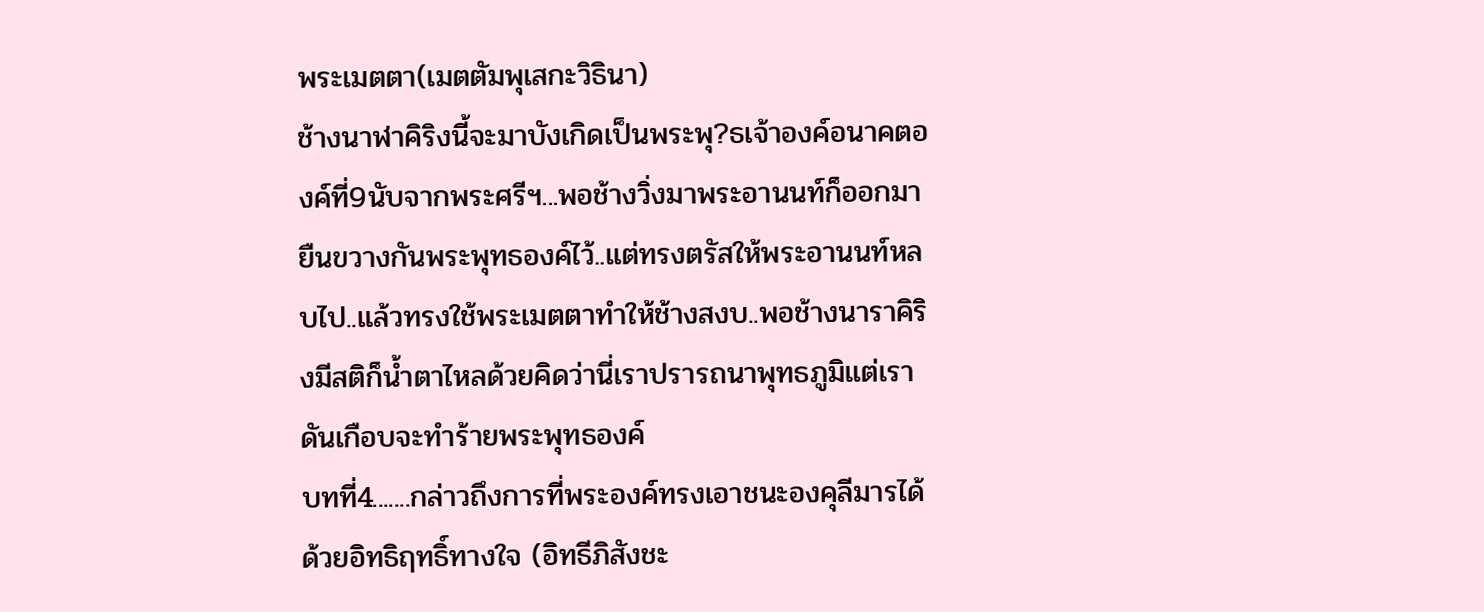พระเมตตา(เมตตัมพุเสกะวิธินา)
ช้างนาฬาคิริงนี้จะมาบังเกิดเป็นพระพุ?ธเจ้าองค์อนาคตองค์ที่9นับจากพระศรีฯ...พอช้างวิ่งมาพระอานนท์ก็ออกมายืนขวางกันพระพุทธองค์ไว้..แต่ทรงตรัสให้พระอานนท์หลบไป..แล้วทรงใช้พระเมตตาทำให้ช้างสงบ..พอช้างนาราคิริงมีสติก็น้ำตาไหลด้วยคิดว่านี่เราปรารถนาพุทธภูมิแต่เราดันเกือบจะทำร้ายพระพุทธองค์
บทที่4.......กล่าวถึงการที่พระองค์ทรงเอาชนะองคุลีมารได้ด้วยอิทธิฤทธิ์ทางใจ (อิทธีภิสังชะ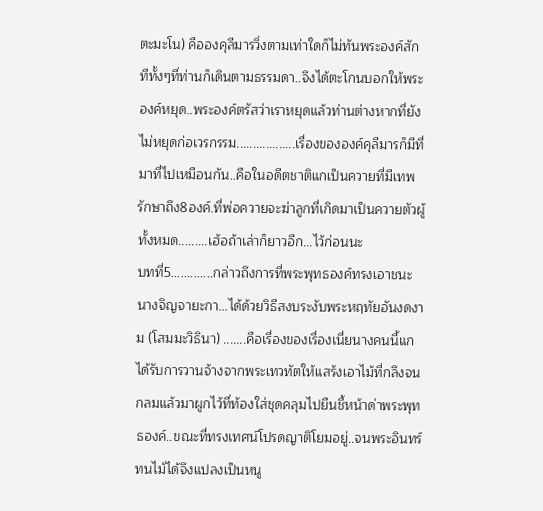ตะมะโน) คือองคุลีมารวิ่งตามเท่าใดก็ไม่ทันพระองค์สักทีทั้งๆที่ท่านก็เดินตามธรรมดา..จึงได้ตะโกนบอกให้พระองค์หยุด..พระองค์ตรัสว่าเราหยุดแล้วท่านต่างหากที่ยังไม่หยุดก่อเวรกรรม..................เรื่องขององค์คุลีมารก็มีที่มาที่ไปเหมือนกัน..คือในอดีตชาติแกเป็นควายที่มีเทพรักษาถึง8องค์.ที่พ่อควายจะฆ่าลูกที่เกิดมาเป็นควายตัวผู้ทั้งหมด.........เฮ้อถ้าเล่าก็ยาวอีก...ไว้ก่อนนะ
บทที่5.............กล่าวถึงการที่พระพุทธองค์ทรงเอาชนะนางจิญจายะกา...ได้ด้วยวิธีสงบระงับพระหฤทัยอันงดงาม (โสมมะวิธินา) .......คือเรื่องของเรื่องเนี่ยนางคนนี้แกได้รับการวานจ้างจากพระเทวทัตให้แสร้งเอาไม้ที่กลึงจนกลมแล้วมาผูกไว้ที่ท้องใส่ชุดคลุมไปยืนชี้หน้าด่าพระพุทธองค์..ขณะที่ทรงเทศน์โปรดญาติโยมอยู่..จนพระอินทร์ทนไม้ได้จึงแปลงเป็นหนู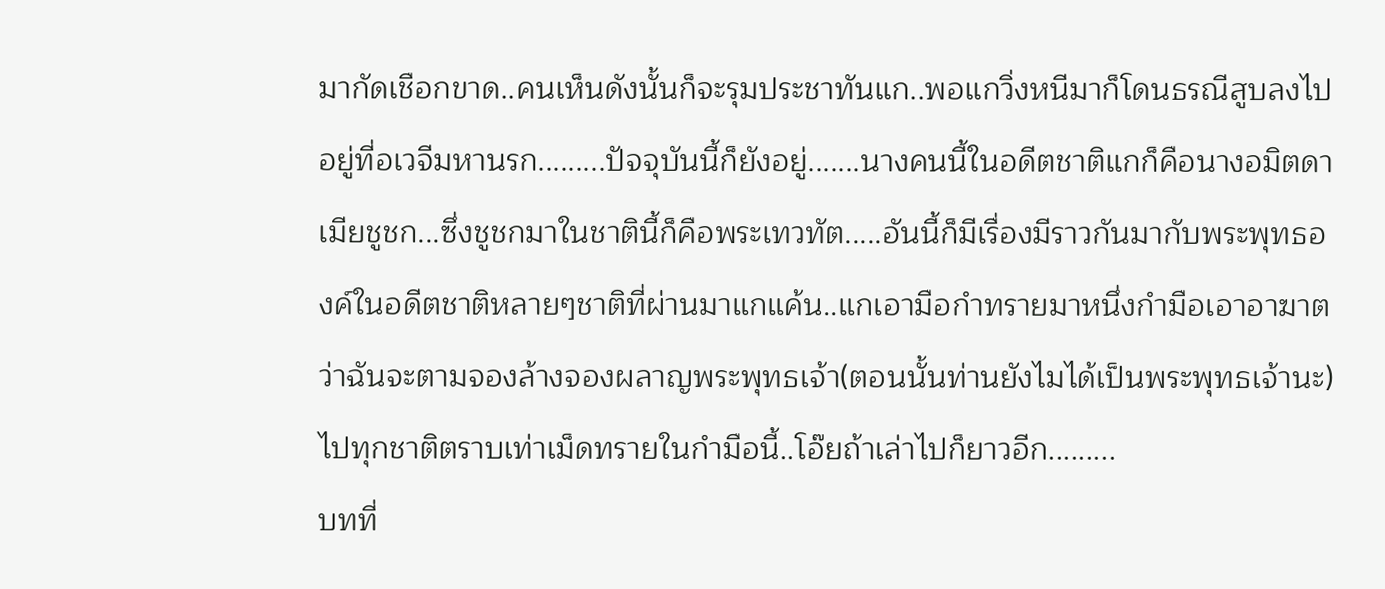มากัดเชือกขาด..คนเห็นดังนั้นก็จะรุมประชาทันแก..พอแกวิ่งหนีมาก็โดนธรณีสูบลงไปอยู่ที่อเวจีมหานรก.........ปัจจุบันนี้ก็ยังอยู่.......นางคนนี้ในอดีตชาติแกก็คือนางอมิตดาเมียชูชก...ซึ่งชูชกมาในชาตินี้ก็คือพระเทวทัต.....อันนี้ก็มีเรื่องมีราวกันมากับพระพุทธองค์ในอดีตชาติหลายๆชาติที่ผ่านมาแกแค้น..แกเอามือกำทรายมาหนึ่งกำมือเอาอาฆาตว่าฉันจะตามจองล้างจองผลาญพระพุทธเจ้า(ตอนนั้นท่านยังไมได้เป็นพระพุทธเจ้านะ)ไปทุกชาติตราบเท่าเม็ดทรายในกำมือนี้..โอ๊ยถ้าเล่าไปก็ยาวอีก.........
บทที่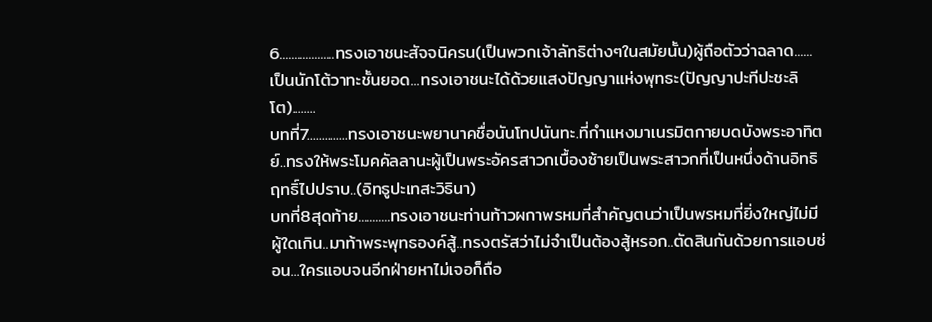6...................ทรงเอาชนะสัจจนิครน(เป็นพวกเจ้าลัทธิต่างๆในสมัยนั้น)ผู้ถือตัวว่าฉลาด......เป็นนักโต้วาทะชั้นยอด...ทรงเอาชนะได้ด้วยแสงปัญญาแห่งพุทธะ(ปัญญาปะทีปะชะลิโต)........
บทที่7..............ทรงเอาชนะพยานาคชื่อนันโทปนันทะ.ที่กำแหงมาเนรมิตกายบดบังพระอาทิตย์..ทรงให้พระโมคคัลลานะผู้เป็นพระอัครสาวกเบื้องซ้ายเป็นพระสาวกที่เป็นหนึ่งด้านอิทธิฤทธิ์ไปปราบ..(อิทธูปะเทสะวิธินา)
บทที่8สุดท้าย...........ทรงเอาชนะท่านท้าวผกาพรหมที่สำคัญตนว่าเป็นพรหมที่ยิ่งใหญ่ไม่มีผู้ใดเกิน..มาท้าพระพุทธองค์สู้..ทรงตรัสว่าไม่จำเป็นต้องสู้หรอก..ตัดสินกันด้วยการแอบซ่อน...ใครแอบจนอีกฝ่ายหาไม่เจอก็ถือ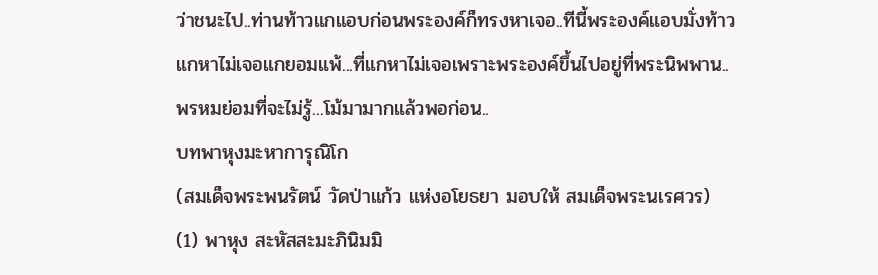ว่าชนะไป..ท่านท้าวแกแอบก่อนพระองค์ก็ทรงหาเจอ..ทีนี้พระองค์แอบมั่งท้าวแกหาไม่เจอแกยอมแพ้...ที่แกหาไม่เจอเพราะพระองค์ขึ้นไปอยู่ที่พระนิพพาน..พรหมย่อมที่จะไม่รู้...โม้มามากแล้วพอก่อน..
บทพาหุงมะหาการุณิโก
(สมเด็จพระพนรัตน์ วัดป่าแก้ว แห่งอโยธยา มอบให้ สมเด็จพระนเรศวร)
(1) พาหุง สะหัสสะมะภินิมมิ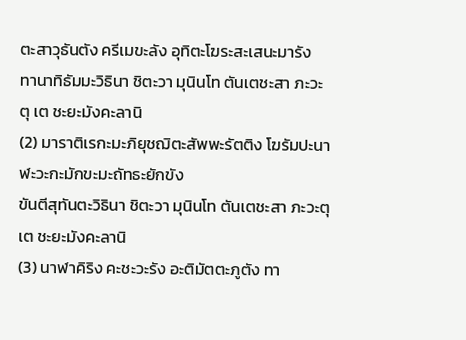ตะสาวุธันตัง ครีเมขะลัง อุทิตะโฆระสะเสนะมารัง
ทานาทิธัมมะวิธินา ชิตะวา มุนินโท ตันเตชะสา ภะวะตุ เต ชะยะมังคะลานิ
(2) มาราติเรกะมะภิยุชฌิตะสัพพะรัตติง โฆรัมปะนาฬะวะกะมักขะมะถัทธะยักขัง
ขันตีสุทันตะวิธินา ชิตะวา มุนินโท ตันเตชะสา ภะวะตุ เต ชะยะมังคะลานิ
(3) นาฬาคิริง คะชะวะรัง อะติมัตตะภูตัง ทา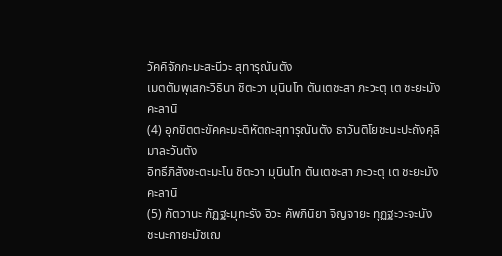วัคคิจักกะมะสะนีวะ สุทารุณันตัง
เมตตัมพุเสกะวิธินา ชิตะวา มุนินโท ตันเตชะสา ภะวะตุ เต ชะยะมังคะลานิ
(4) อุกขิตตะขัคคะมะติหัตถะสุทารุณันตัง ธาวันติโยชะนะปะถังคุลิมาละวันตัง
อิทธีภิสังชะตะมะโน ชิตะวา มุนินโท ตันเตชะสา ภะวะตุ เต ชะยะมังคะลานิ
(5) กัตวานะ กัฏฐะมุทะรัง อิวะ คัพภินิยา จิญจายะ ทุฏฐะวะจะนัง ชะนะกายะมัชเฌ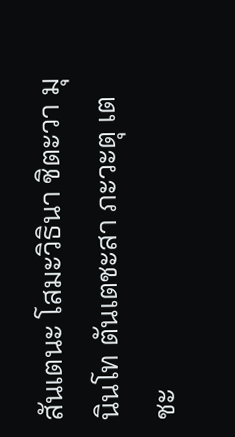สันเตนะ โสมะวิธินา ชิตะวา มุนินโท ตันเตชะสา ภะวะตุ เต ชะ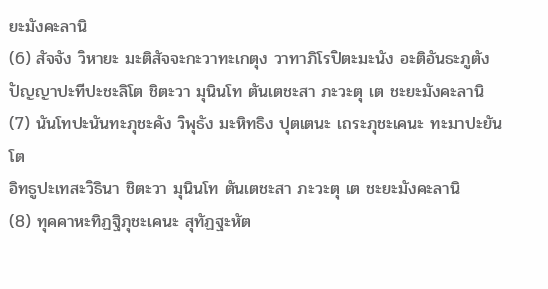ยะมังคะลานิ
(6) สัจจัง วิหายะ มะติสัจจะกะวาทะเกตุง วาทาภิโรปิตะมะนัง อะติอันธะภูตัง
ปัญญาปะทีปะชะลิโต ชิตะวา มุนินโท ตันเตชะสา ภะวะตุ เต ชะยะมังคะลานิ
(7) นันโทปะนันทะภุชะคัง วิพุธัง มะหิทธิง ปุตเตนะ เถระภุชะเคนะ ทะมาปะยันโต
อิทธูปะเทสะวิธินา ชิตะวา มุนินโท ตันเตชะสา ภะวะตุ เต ชะยะมังคะลานิ
(8) ทุคคาหะทิฏฐิภุชะเคนะ สุทัฏฐะหัต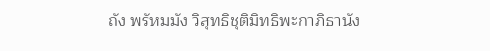ถัง พรัหมมัง วิสุทธิชุติมิทธิพะกาภิธานัง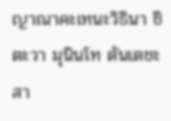ญาณาคะเทนะวิธินา ชิตะวา มุนินโท ตันเตชะสา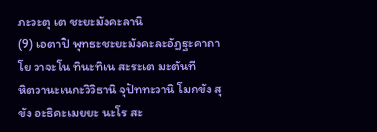ภะวะตุ เต ชะยะมังคะลานิ
(9) เอตาปิ พุทธะชะยะมังคะละอัฏฐะคาถาโย วาจะโน ทินะทิเน สะระเต มะตันที
หิตวานะเนกะวิวิธานิ จุปัททะวานิ โมกขัง สุขัง อะธิคะเมยยะ นะโร สะ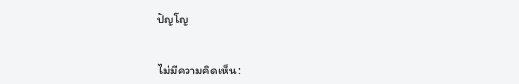ปัญโญ


ไม่มีความคิดเห็น: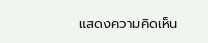แสดงความคิดเห็น